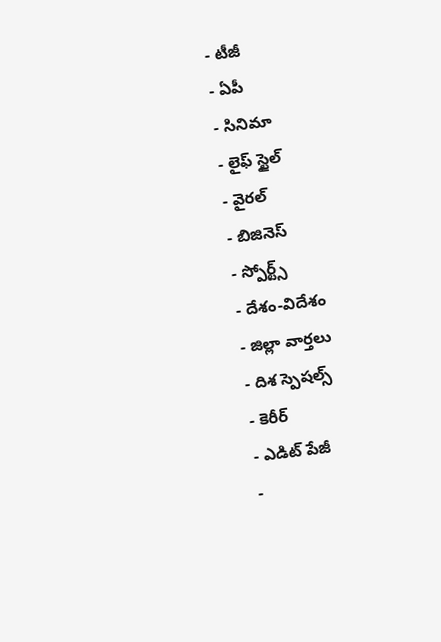- టీజీ
- ఏపీ
- సినిమా
- లైఫ్ స్టైల్
- వైరల్
- బిజినెస్
- స్పోర్ట్స్
- దేశం-విదేశం
- జిల్లా వార్తలు
- దిశ స్పెషల్స్
- కెరీర్
- ఎడిట్ పేజీ
-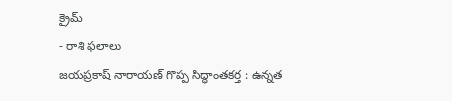క్రైమ్
- రాశి ఫలాలు
జయప్రకాష్ నారాయణ్ గొప్ప సిద్ధాంతకర్త : ఉన్నత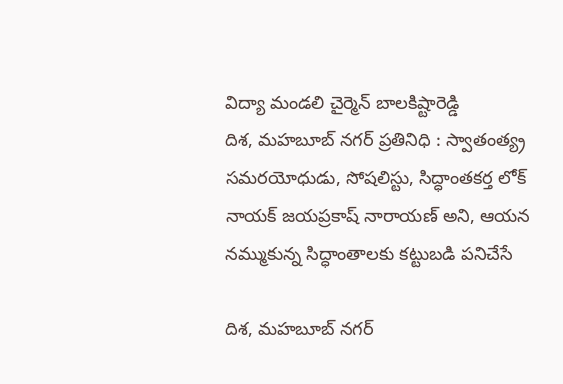విద్యా మండలి చైర్మెన్ బాలకిష్టారెడ్డి
దిశ, మహబూబ్ నగర్ ప్రతినిధి : స్వాతంత్య్ర సమరయోధుడు, సోషలిస్టు, సిద్ధాంతకర్త లోక్ నాయక్ జయప్రకాష్ నారాయణ్ అని, ఆయన నమ్ముకున్న సిద్ధాంతాలకు కట్టుబడి పనిచేసే

దిశ, మహబూబ్ నగర్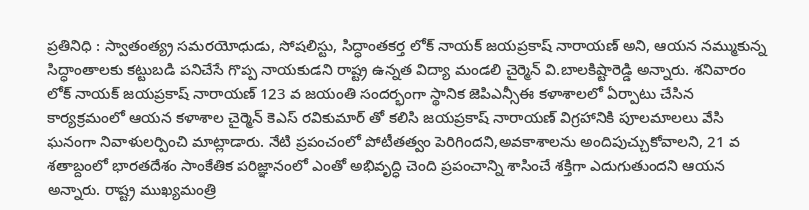ప్రతినిధి : స్వాతంత్య్ర సమరయోధుడు, సోషలిస్టు, సిద్ధాంతకర్త లోక్ నాయక్ జయప్రకాష్ నారాయణ్ అని, ఆయన నమ్ముకున్న సిద్ధాంతాలకు కట్టుబడి పనిచేసే గొప్ప నాయకుడని రాష్ట్ర ఉన్నత విద్యా మండలి చైర్మెన్ వి.బాలకిష్టారెడ్డి అన్నారు. శనివారం లోక్ నాయక్ జయప్రకాష్ నారాయణ్ 123 వ జయంతి సందర్భంగా స్థానిక జెపిఎన్సీఈ కళాశాలలో ఏర్పాటు చేసిన కార్యక్రమంలో ఆయన కళాశాల చైర్మెన్ కెఎస్ రవికుమార్ తో కలిసి జయప్రకాష్ నారాయణ్ విగ్రహానికి పూలమాలలు వేసి ఘనంగా నివాళులర్పించి మాట్లాడారు. నేటి ప్రపంచంలో పోటీతత్వం పెరిగిందని,అవకాశాలను అందిపుచ్చుకోవాలని, 21 వ శతాబ్దంలో భారతదేశం సాంకేతిక పరిజ్ఞానంలో ఎంతో అభివృద్ధి చెంది ప్రపంచాన్ని శాసించే శక్తిగా ఎదుగుతుందని ఆయన అన్నారు. రాష్ట్ర ముఖ్యమంత్రి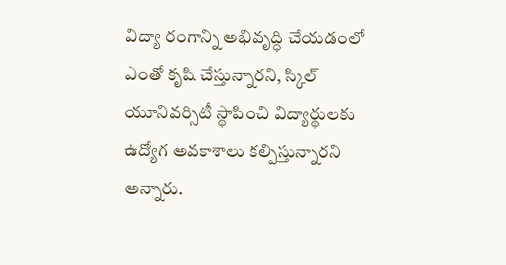విద్యా రంగాన్ని అభివృద్ధి చేయడంలో ఎంతో కృషి చేస్తున్నారని, స్కిల్ యూనివర్సిటీ స్థాపించి విద్యార్థులకు ఉద్యోగ అవకాశాలు కల్పిస్తున్నారని అన్నారు.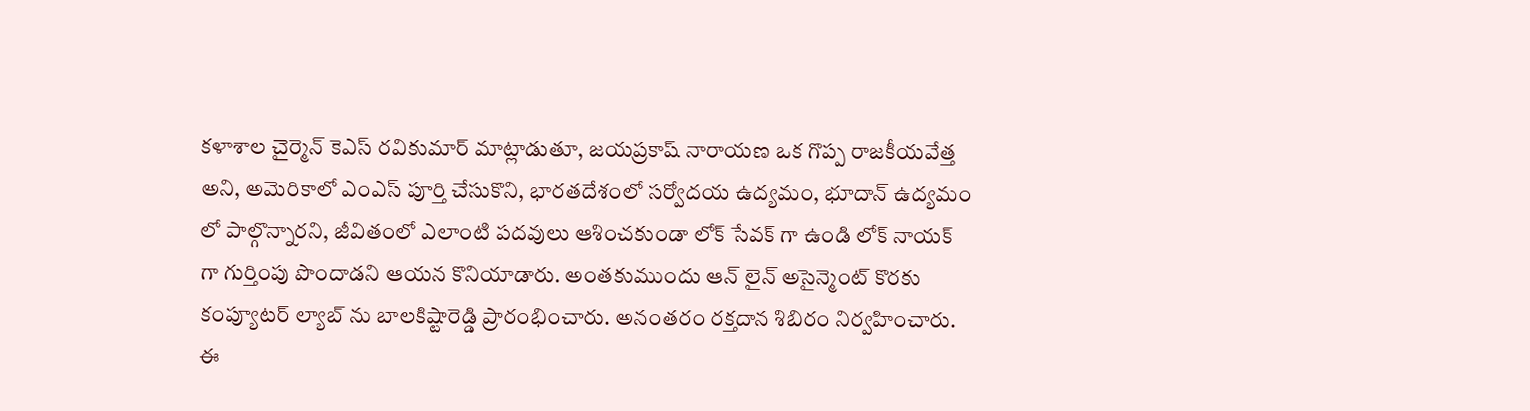కళాశాల చైర్మెన్ కెఎస్ రవికుమార్ మాట్లాడుతూ, జయప్రకాష్ నారాయణ ఒక గొప్ప రాజకీయవేత్త అని, అమెరికాలో ఎంఎస్ పూర్తి చేసుకొని, భారతదేశంలో సర్వోదయ ఉద్యమం, భూదాన్ ఉద్యమం లో పాల్గొన్నారని, జీవితంలో ఎలాంటి పదవులు ఆశించకుండా లోక్ సేవక్ గా ఉండి లోక్ నాయక్ గా గుర్తింపు పొందాడని ఆయన కొనియాడారు. అంతకుముందు ఆన్ లైన్ అసైన్మెంట్ కొరకు కంప్యూటర్ ల్యాబ్ ను బాలకిష్టారెడ్డి ప్రారంభించారు. అనంతరం రక్తదాన శిబిరం నిర్వహించారు. ఈ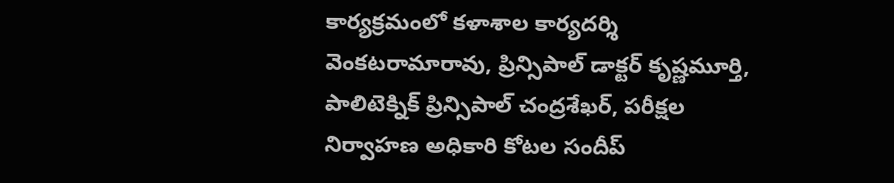కార్యక్రమంలో కళాశాల కార్యదర్శి వెంకటరామారావు, ప్రిన్సిపాల్ డాక్టర్ కృష్ణమూర్తి, పాలిటెక్నిక్ ప్రిన్సిపాల్ చంద్రశేఖర్, పరీక్షల నిర్వాహణ అధికారి కోటల సందీప్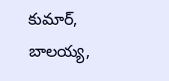కుమార్, బాలయ్య,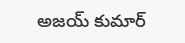అజయ్ కుమార్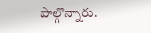పాల్గొన్నారు.